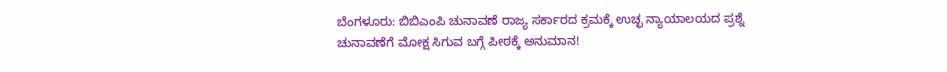ಬೆಂಗಳೂರು: ಬಿಬಿಎಂಪಿ ಚುನಾವಣೆ ರಾಜ್ಯ ಸರ್ಕಾರದ ಕ್ರಮಕ್ಕೆ ಉಚ್ಛ ನ್ಯಾಯಾಲಯದ ಪ್ರಶ್ನೆ
ಚುನಾವಣೆಗೆ ಮೋಕ್ಷ ಸಿಗುವ ಬಗ್ಗೆ ಪೀಠಕ್ಕೆ ಅನುಮಾನ!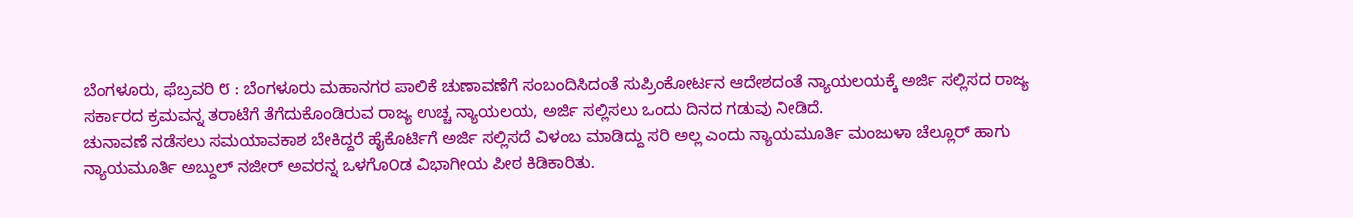ಬೆಂಗಳೂರು, ಫೆಬ್ರವರಿ ೮ : ಬೆಂಗಳೂರು ಮಹಾನಗರ ಪಾಲಿಕೆ ಚುಣಾವಣೆಗೆ ಸಂಬಂದಿಸಿದಂತೆ ಸುಪ್ರಿಂಕೋರ್ಟನ ಆದೇಶದಂತೆ ನ್ಯಾಯಲಯಕ್ಕೆ ಅರ್ಜಿ ಸಲ್ಲಿಸದ ರಾಜ್ಯ ಸರ್ಕಾರದ ಕ್ರಮವನ್ನ ತರಾಟೆಗೆ ತೆಗೆದುಕೊಂಡಿರುವ ರಾಜ್ಯ ಉಚ್ಚ ನ್ಯಾಯಲಯ, ಅರ್ಜಿ ಸಲ್ಲಿಸಲು ಒಂದು ದಿನದ ಗಡುವು ನೀಡಿದೆ.
ಚುನಾವಣೆ ನಡೆಸಲು ಸಮಯಾವಕಾಶ ಬೇಕಿದ್ದರೆ ಹೈಕೊರ್ಟಿಗೆ ಅರ್ಜಿ ಸಲ್ಲಿಸದೆ ವಿಳಂಬ ಮಾಡಿದ್ದು ಸರಿ ಅಲ್ಲ ಎಂದು ನ್ಯಾಯಮೂರ್ತಿ ಮಂಜುಳಾ ಚೆಲ್ಲೂರ್ ಹಾಗು ನ್ಯಾಯಮೂರ್ತಿ ಅಬ್ದುಲ್ ನಜೀರ್ ಅವರನ್ನ ಒಳಗೊ೦ಡ ವಿಭಾಗೀಯ ಪೀಠ ಕಿಡಿಕಾರಿತು.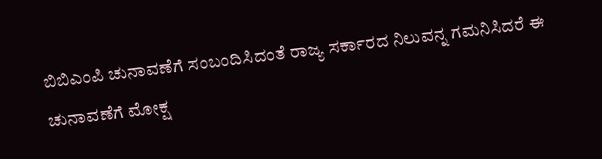ಬಿಬಿಎಂಪಿ ಚುನಾವಣೆಗೆ ಸಂಬಂದಿಸಿದಂತೆ ರಾಜ್ಯ ಸರ್ಕಾರದ ನಿಲುವನ್ನ ಗಮನಿಸಿದರೆ ಈ ಚುನಾವಣೆಗೆ ಮೋಕ್ಷ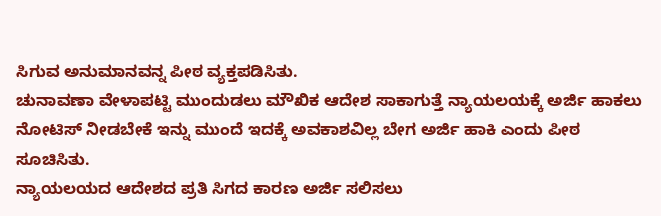ಸಿಗುವ ಅನುಮಾನವನ್ನ ಪೀಠ ವ್ಯಕ್ತಪಡಿಸಿತು.
ಚುನಾವಣಾ ವೇಳಾಪಟ್ಟಿ ಮುಂದುಡಲು ಮೌಖಿಕ ಆದೇಶ ಸಾಕಾಗುತ್ತೆ ನ್ಯಾಯಲಯಕ್ಕೆ ಅರ್ಜಿ ಹಾಕಲು ನೋಟಿಸ್ ನೀಡಬೇಕೆ ಇನ್ನು ಮುಂದೆ ಇದಕ್ಕೆ ಅವಕಾಶವಿಲ್ಲ ಬೇಗ ಅರ್ಜಿ ಹಾಕಿ ಎಂದು ಪೀಠ ಸೂಚಿಸಿತು.
ನ್ಯಾಯಲಯದ ಆದೇಶದ ಪ್ರತಿ ಸಿಗದ ಕಾರಣ ಅರ್ಜಿ ಸಲಿಸಲು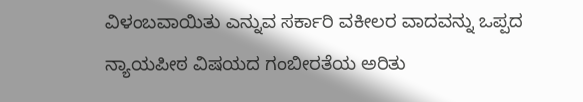ವಿಳಂಬವಾಯಿತು ಎನ್ನುವ ಸರ್ಕಾರಿ ವಕೀಲರ ವಾದವನ್ನು ಒಪ್ಪದ ನ್ಯಾಯಪೀಠ ವಿಷಯದ ಗಂಬೀರತೆಯ ಅರಿತು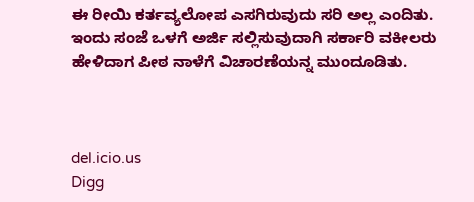ಈ ರೀಯಿ ಕರ್ತವ್ಯಲೋಪ ಎಸಗಿರುವುದು ಸರಿ ಅಲ್ಲ ಎಂದಿತು.
ಇಂದು ಸಂಜೆ ಒಳಗೆ ಅರ್ಜಿ ಸಲ್ಲಿಸುವುದಾಗಿ ಸರ್ಕಾರಿ ವಕೀಲರು ಹೇಳಿದಾಗ ಪೀಠ ನಾಳೆಗೆ ವಿಚಾರಣೆಯನ್ನ ಮುಂದೂಡಿತು.



del.icio.us
Digg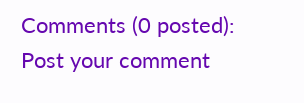Comments (0 posted):
Post your comment